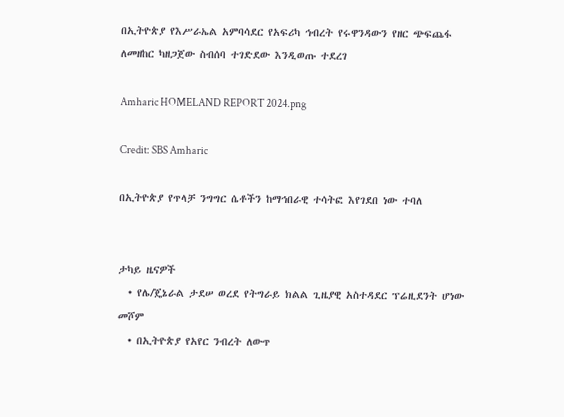በኢትዮጵያ የእሥራኤል አምባሳደር የአፍሪካ ኅብረት የሩዋንዳውን የዘር ጭፍጨፋ ለመዘከር ካዘጋጀው ስብሰባ ተገድደው እንዲወጡ ተደረገ

Amharic HOMELAND REPORT 2024.png

Credit: SBS Amharic

በኢትዮጵያ የጥላቻ ንግግር ሴቶችን ከማኅበራዊ ተሳትፎ እየገደበ ነው ተባለ


ታካይ ዜናዎች
  • የሌ/ጄኔራል ታደሠ ወረደ የትግራይ ክልል ጊዜያዊ አስተዳደር ፕሬዚደንት ሆነው መሾም
  • በኢትዮጵያ የአየር ንብረት ለውጥ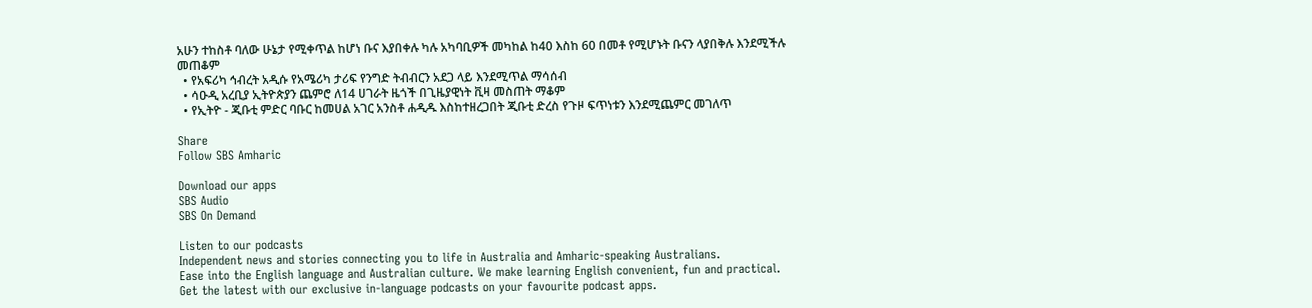አሁን ተከስቶ ባለው ሁኔታ የሚቀጥል ከሆነ ቡና እያበቀሉ ካሉ አካባቢዎች መካከል ከ40 እስከ 60 በመቶ የሚሆኑት ቡናን ላያበቅሉ እንደሚችሉ መጠቆም
  • የአፍሪካ ኅብረት አዲሱ የአሜሪካ ታሪፍ የንግድ ትብብርን አደጋ ላይ እንደሚጥል ማሳሰብ
  • ሳዑዲ አረቢያ ኢትዮጵያን ጨምሮ ለ14 ሀገራት ዜጎች በጊዜያዊነት ቪዛ መስጠት ማቆም
  • የኢትዮ - ጂቡቲ ምድር ባቡር ከመሀል አገር አንስቶ ሐዲዱ እስከተዘረጋበት ጂቡቲ ድረስ የጉዞ ፍጥነቱን እንደሚጨምር መገለጥ

Share
Follow SBS Amharic

Download our apps
SBS Audio
SBS On Demand

Listen to our podcasts
Independent news and stories connecting you to life in Australia and Amharic-speaking Australians.
Ease into the English language and Australian culture. We make learning English convenient, fun and practical.
Get the latest with our exclusive in-language podcasts on your favourite podcast apps.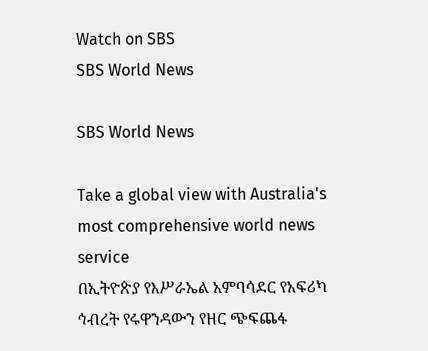Watch on SBS
SBS World News

SBS World News

Take a global view with Australia's most comprehensive world news service
በኢትዮጵያ የእሥራኤል አምባሳደር የአፍሪካ ኅብረት የሩዋንዳውን የዘር ጭፍጨፋ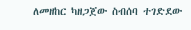ለመዘከር ካዘጋጀው ስብሰባ ተገድደው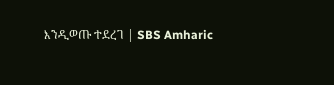እንዲወጡ ተደረገ | SBS Amharic